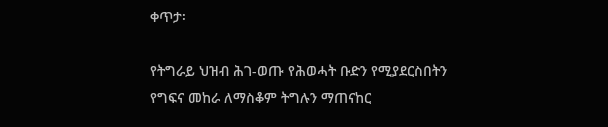ቀጥታ፡

የትግራይ ህዝብ ሕገ-ወጡ የሕወሓት ቡድን የሚያደርስበትን የግፍና መከራ ለማስቆም ትግሉን ማጠናከር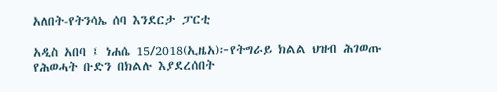አለበት-የትንሳኤ ሰባ እንደርታ ፓርቲ

አዲስ አበባ ፤ ነሐሴ 15/2018(ኢዜአ)፦የትግራይ ክልል ህዝብ ሕገወጡ የሕወሓት ቡድን በክልሉ እያደረሰበት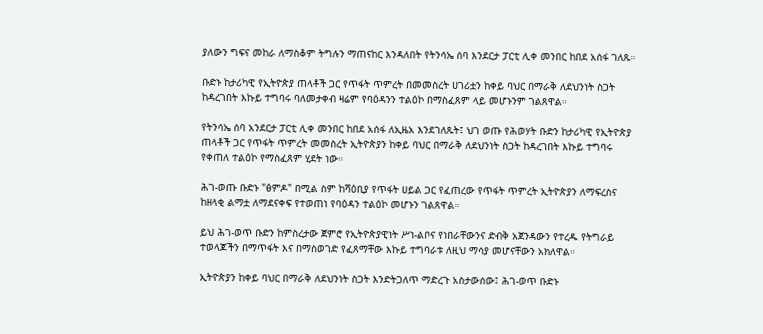ያለውን ግፍና መከራ ለማስቆም ትግሉን ማጠናከር እንዳለበት የትንሳኤ ሰባ እንደርታ ፓርቲ ሊቀ መንበር ከበደ አሰፋ ገለጹ።

ቡድኑ ከታሪካዊ የኢትዮጵያ ጠላቶች ጋር የጥፋት ጥምረት በመመስረት ሀገሪቷን ከቀይ ባህር በማራቅ ለደህንነት ስጋት ከዳረገበት እኩይ ተግባሩ ባለመታቀብ ዛሬም የባዕዳንን ተልዕኮ በማስፈጸም ላይ መሆኑንም ገልጸዋል።

የትንሳኤ ሰባ አንደርታ ፓርቲ ሊቀ መንበር ከበደ አሰፋ ለኢዜአ እንደገለጹት፤ ህገ ወጡ የሕወሃት ቡድን ከታሪካዊ የኢትዮጵያ ጠላቶች ጋር የጥፋት ጥምረት መመስረት ኢትዮጵያን ከቀይ ባህር በማራቅ ለደህንነት ስጋት ከዳረገበት እኩይ ተግባሩ የቀጠለ ተልዕኮ የማስፈጸም ሂደት ነው።

ሕገ-ወጡ ቡድኑ "ፅምዶ" በሚል ስም ከሻዕቢያ የጥፋት ሀይል ጋር የፈጠረው የጥፋት ጥምረት ኢትዮጵያን ለማፍረስና ከዘላቂ ልማቷ ለማደናቀፍ የተወጠነ የባዕዳን ተልዕኮ መሆኑን ገልጸዋል።

ይህ ሕገ-ወጥ ቡድን ከምስረታው ጀምሮ የኢትዮጵያዊነት ሥነ-ልቦና የነበራቸውንና ድብቅ አጀንዳውን የተረዱ የትግራይ ተወላጆችን በማጥፋት እና በማስወገድ የፈጸማቸው እኩይ ተግባራቱ ለዚህ ማሳያ መሆናቸውን አክለዋል።

ኢትዮጵያን ከቀይ ባህር በማራቅ ለደህንነት ስጋት እንድትጋለጥ ማድረጉ አስታውሰው፤ ሕገ-ወጥ ቡድኑ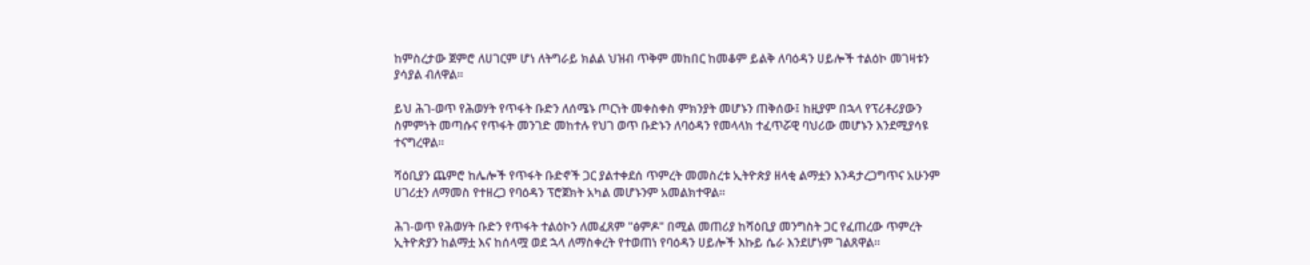ከምስረታው ጀምሮ ለሀገርም ሆነ ለትግራይ ክልል ህዝብ ጥቅም መከበር ከመቆም ይልቅ ለባዕዳን ሀይሎች ተልዕኮ መገዛቱን ያሳያል ብለዋል።

ይህ ሕገ-ወጥ የሕወሃት የጥፋት ቡድን ለሰሜኑ ጦርነት መቀስቀስ ምክንያት መሆኑን ጠቅሰው፤ ከዚያም በኋላ የፕሪቶሪያውን ስምምነት መጣሱና የጥፋት መንገድ መከተሉ የህገ ወጥ ቡድኑን ለባዕዳን የመላላክ ተፈጥሯዊ ባህሪው መሆኑን እንደሚያሳዩ ተናግረዋል።

ሻዕቢያን ጨምሮ ከሌሎች የጥፋት ቡድኖች ጋር ያልተቀደሰ ጥምረት መመስረቱ ኢትዮጵያ ዘላቂ ልማቷን እንዳታረጋግጥና አሁንም ሀገሪቷን ለማመስ የተዘረጋ የባዕዳን ፕሮጀክት አካል መሆኑንም አመልክተዋል።

ሕገ-ወጥ የሕወሃት ቡድን የጥፋት ተልዕኮን ለመፈጸም "ፅምዶ" በሚል መጠሪያ ከሻዕቢያ መንግስት ጋር የፈጠረው ጥምረት ኢትዮጵያን ከልማቷ እና ከሰላሟ ወደ ኋላ ለማስቀረት የተወጠነ የባዕዳን ሀይሎች እኩይ ሴራ እንደሆነም ገልጸዋል።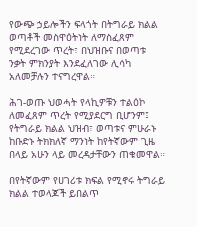የውጭ ኃይሎችን ፍላጎት በትግራይ ክልል ወጣቶች መስዋዕትነት ለማስፈጸም የሚደረገው ጥረት፣ በህዝቡና በወጣቱ ንቃት ምክንያት እንደፈለገው ሊሳካ አለመቻሉን ተናግረዋል።

ሕገ-ወጡ ህወሓት የላኪዎቹን ተልዕኮ ለመፈጸም ጥረት የሚያደርግ ቢሆንም፤ የትግራይ ክልል ህዝብ፣ ወጣቱና ምሁራኑ ከቡድኑ ትክክለኛ ማንነት ከየትኛውም ጊዜ በላይ አሁን ላይ መረዳታቸውን ጠቁመዋል።

በየትኛውም የሀገሪቱ ክፍል የሚኖሩ ትግራይ ክልል ተወላጆች ይበልጥ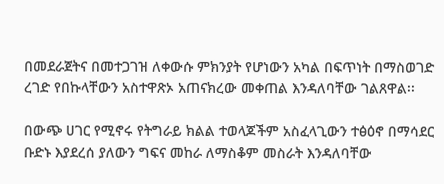በመደራጀትና በመተጋገዝ ለቀውሱ ምክንያት የሆነውን አካል በፍጥነት በማስወገድ ረገድ የበኩላቸውን አስተዋጽኦ አጠናክረው መቀጠል እንዳለባቸው ገልጸዋል፡፡

በውጭ ሀገር የሚኖሩ የትግራይ ክልል ተወላጆችም አስፈላጊውን ተፅዕኖ በማሳደር ቡድኑ እያደረሰ ያለውን ግፍና መከራ ለማስቆም መስራት እንዳለባቸው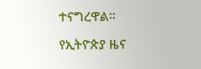ተናግረዋል።

የኢትዮጵያ ዜና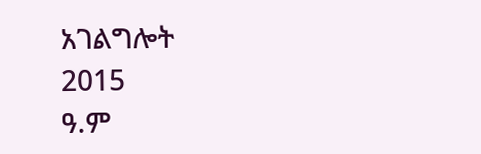አገልግሎት
2015
ዓ.ም